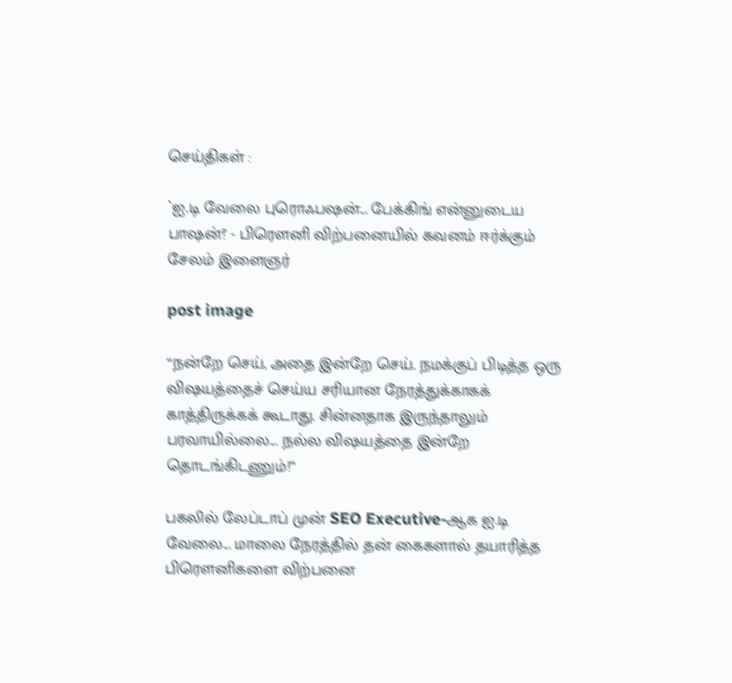செய்திகள் :

`ஐ.டி வேலை புரொஃபஷன்... பேக்கிங் என்னுடைய பாஷன்!' - பிரௌனி விற்பனையில் கவனம் ஈர்க்கும் சேலம் இளைஞர்

post image

“நன்றே செய், அதை இன்றே செய். நமக்குப் பிடித்த ஒரு விஷயத்தைச் செய்ய சரியான நேரத்துக்காகக் காத்திருக்கக் கூடாது. சின்னதாக இருந்தாலும் பரவாயில்லை... நல்ல விஷயத்தை இன்றே தொடங்கிடணும்!”

பகலில் லேப்டாப் முன் SEO Executive-ஆக ஐ.டி வேலை... மாலை நேரத்தில் தன் கைகளால் தயாரித்த பிரௌனிகளை விற்பனை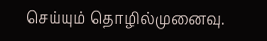செய்யும் தொழில்முனைவு.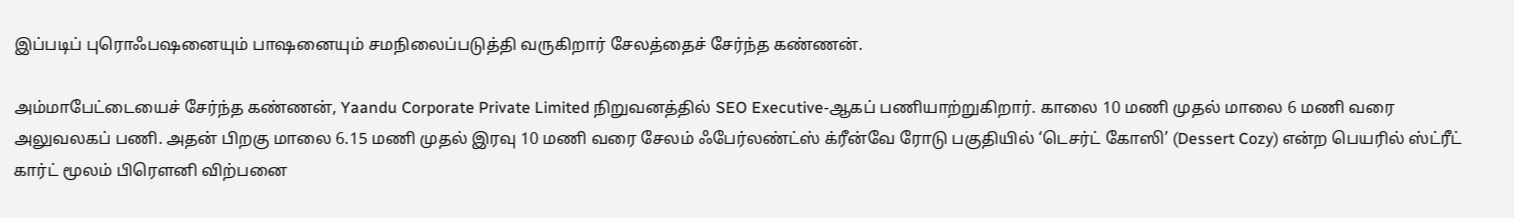இப்படிப் புரொஃபஷனையும் பாஷனையும் சமநிலைப்படுத்தி வருகிறார் சேலத்தைச் சேர்ந்த கண்ணன்.

அம்மாபேட்டையைச் சேர்ந்த கண்ணன், Yaandu Corporate Private Limited நிறுவனத்தில் SEO Executive-ஆகப் பணியாற்றுகிறார். காலை 10 மணி முதல் மாலை 6 மணி வரை அலுவலகப் பணி. அதன் பிறகு மாலை 6.15 மணி முதல் இரவு 10 மணி வரை சேலம் ஃபேர்லண்ட்ஸ் க்ரீன்வே ரோடு பகுதியில் ‘டெசர்ட் கோஸி’ (Dessert Cozy) என்ற பெயரில் ஸ்ட்ரீட் கார்ட் மூலம் பிரௌனி விற்பனை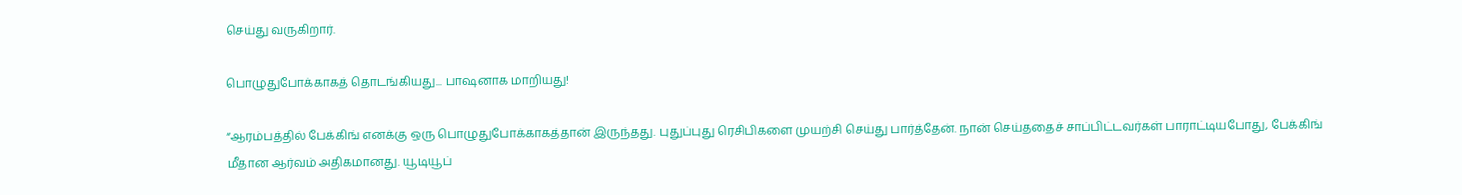செய்து வருகிறார்.

பொழுதுபோக்காகத் தொடங்கியது... பாஷனாக மாறியது!

“ஆரம்பத்தில் பேக்கிங் எனக்கு ஒரு பொழுதுபோக்காகத்தான் இருந்தது. புதுப்புது ரெசிபிகளை முயற்சி செய்து பார்த்தேன். நான் செய்ததைச் சாப்பிட்டவர்கள் பாராட்டியபோது, பேக்கிங் மீதான ஆர்வம் அதிகமானது. யூடியூப்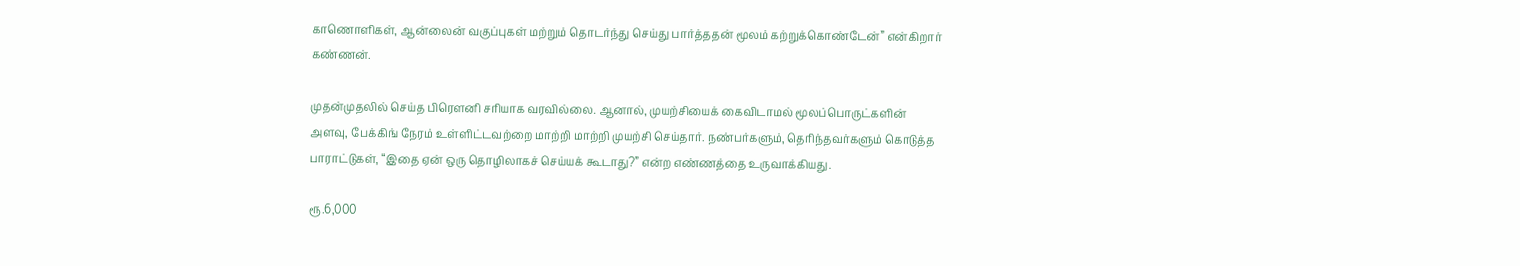காணொளிகள், ஆன்லைன் வகுப்புகள் மற்றும் தொடர்ந்து செய்து பார்த்ததன் மூலம் கற்றுக்கொண்டேன்” என்கிறார் கண்ணன்.

முதன்முதலில் செய்த பிரௌனி சரியாக வரவில்லை. ஆனால், முயற்சியைக் கைவிடாமல் மூலப்பொருட்களின் அளவு, பேக்கிங் நேரம் உள்ளிட்டவற்றை மாற்றி மாற்றி முயற்சி செய்தார். நண்பர்களும், தெரிந்தவர்களும் கொடுத்த பாராட்டுகள், “இதை ஏன் ஒரு தொழிலாகச் செய்யக் கூடாது?” என்ற எண்ணத்தை உருவாக்கியது.

ரூ.6,000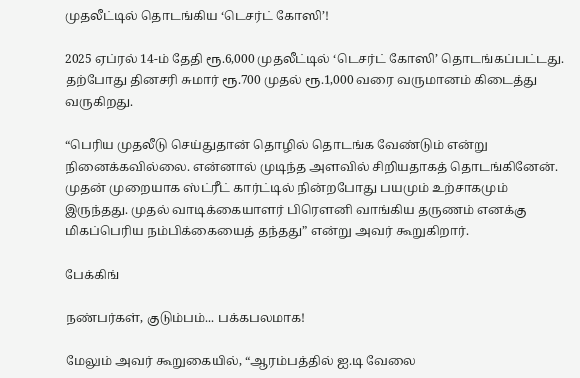முதலீட்டில் தொடங்கிய ‘டெசர்ட் கோஸி’!

2025 ஏப்ரல் 14-ம் தேதி ரூ.6,000 முதலீட்டில் ‘டெசர்ட் கோஸி’ தொடங்கப்பட்டது. தற்போது தினசரி சுமார் ரூ.700 முதல் ரூ.1,000 வரை வருமானம் கிடைத்து வருகிறது.

“பெரிய முதலீடு செய்துதான் தொழில் தொடங்க வேண்டும் என்று நினைக்கவில்லை. என்னால் முடிந்த அளவில் சிறியதாகத் தொடங்கினேன். முதன் முறையாக ஸ்ட்ரீட் கார்ட்டில் நின்றபோது பயமும் உற்சாகமும் இருந்தது. முதல் வாடிக்கையாளர் பிரௌனி வாங்கிய தருணம் எனக்கு மிகப்பெரிய நம்பிக்கையைத் தந்தது” என்று அவர் கூறுகிறார்.

பேக்கிங்

நண்பர்கள், குடும்பம்... பக்கபலமாக!

மேலும் அவர் கூறுகையில், “ஆரம்பத்தில் ஐ.டி வேலை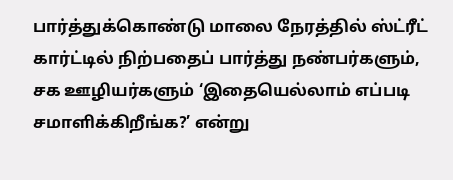பார்த்துக்கொண்டு மாலை நேரத்தில் ஸ்ட்ரீட் கார்ட்டில் நிற்பதைப் பார்த்து நண்பர்களும், சக ஊழியர்களும் ‘இதையெல்லாம் எப்படி சமாளிக்கிறீங்க?’ என்று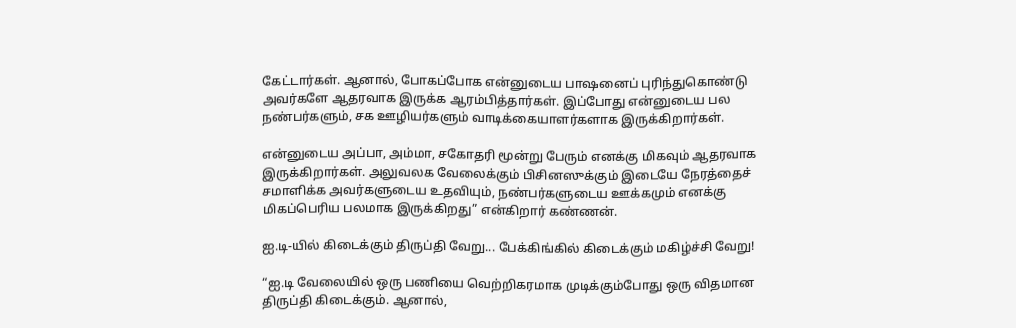கேட்டார்கள். ஆனால், போகப்போக என்னுடைய பாஷனைப் புரிந்துகொண்டு அவர்களே ஆதரவாக இருக்க ஆரம்பித்தார்கள். இப்போது என்னுடைய பல நண்பர்களும், சக ஊழியர்களும் வாடிக்கையாளர்களாக இருக்கிறார்கள்.

என்னுடைய அப்பா, அம்மா, சகோதரி மூன்று பேரும் எனக்கு மிகவும் ஆதரவாக இருக்கிறார்கள். அலுவலக வேலைக்கும் பிசினஸுக்கும் இடையே நேரத்தைச் சமாளிக்க அவர்களுடைய உதவியும், நண்பர்களுடைய ஊக்கமும் எனக்கு மிகப்பெரிய பலமாக இருக்கிறது” என்கிறார் கண்ணன்.

ஐ.டி-யில் கிடைக்கும் திருப்தி வேறு... பேக்கிங்கில் கிடைக்கும் மகிழ்ச்சி வேறு!

“ஐ.டி வேலையில் ஒரு பணியை வெற்றிகரமாக முடிக்கும்போது ஒரு விதமான திருப்தி கிடைக்கும். ஆனால்,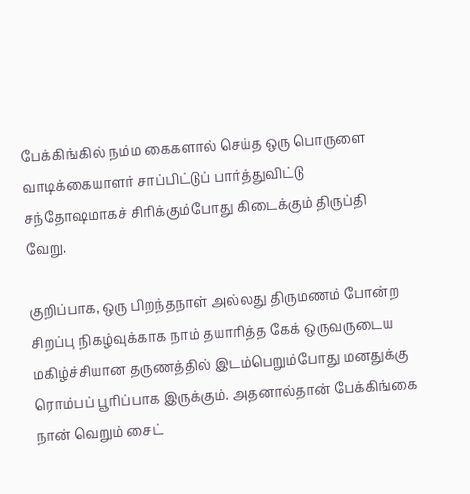பேக்கிங்கில் நம்ம கைகளால் செய்த ஒரு பொருளை வாடிக்கையாளர் சாப்பிட்டுப் பார்த்துவிட்டு சந்தோஷமாகச் சிரிக்கும்போது கிடைக்கும் திருப்தி வேறு.

குறிப்பாக, ஒரு பிறந்தநாள் அல்லது திருமணம் போன்ற சிறப்பு நிகழ்வுக்காக நாம் தயாரித்த கேக் ஒருவருடைய மகிழ்ச்சியான தருணத்தில் இடம்பெறும்போது மனதுக்கு ரொம்பப் பூரிப்பாக இருக்கும். அதனால்தான் பேக்கிங்கை நான் வெறும் சைட்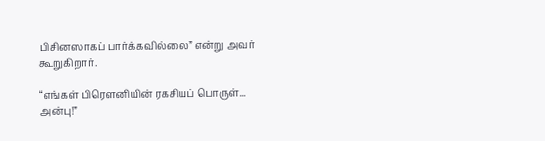பிசினஸாகப் பார்க்கவில்லை” என்று அவர் கூறுகிறார்.

“எங்கள் பிரௌனியின் ரகசியப் பொருள்... அன்பு!”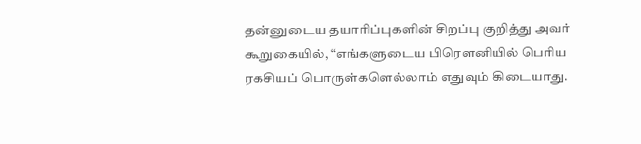தன்னுடைய தயாரிப்புகளின் சிறப்பு குறித்து அவர் கூறுகையில், “எங்களுடைய பிரௌனியில் பெரிய ரகசியப் பொருள்களெல்லாம் எதுவும் கிடையாது.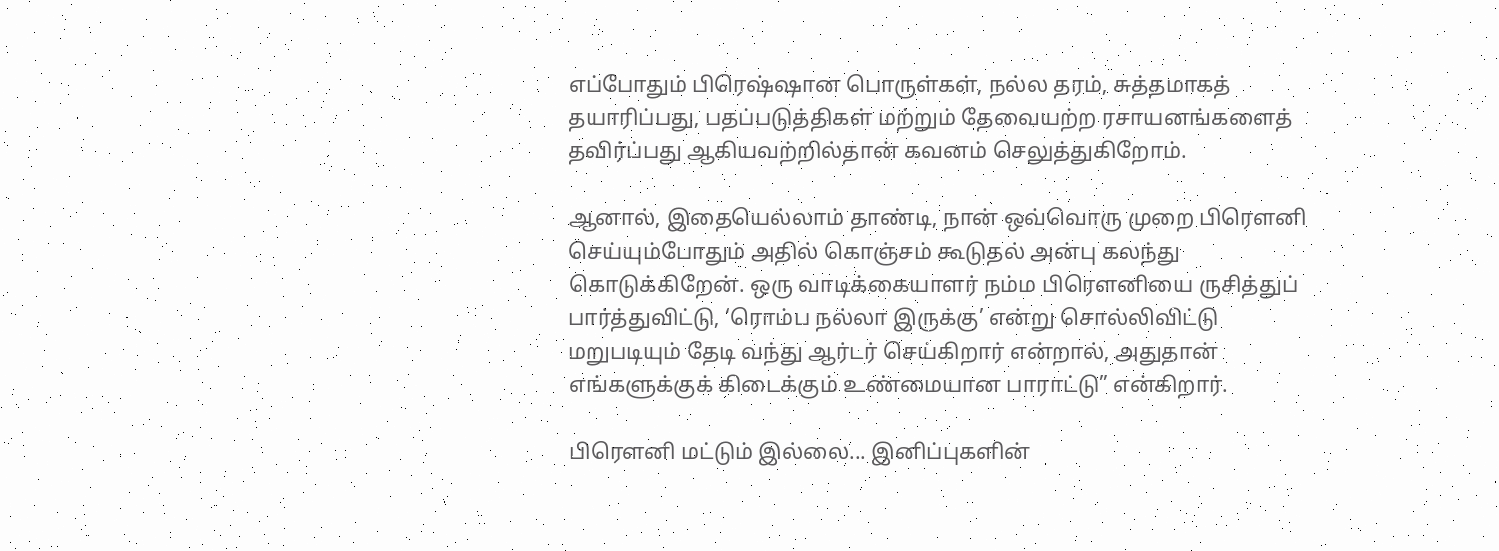எப்போதும் பிரெஷ்ஷான பொருள்கள், நல்ல தரம், சுத்தமாகத் தயாரிப்பது, பதப்படுத்திகள் மற்றும் தேவையற்ற ரசாயனங்களைத் தவிர்ப்பது ஆகியவற்றில்தான் கவனம் செலுத்துகிறோம்.

ஆனால், இதையெல்லாம் தாண்டி, நான் ஒவ்வொரு முறை பிரௌனி செய்யும்போதும் அதில் கொஞ்சம் கூடுதல் அன்பு கலந்து கொடுக்கிறேன். ஒரு வாடிக்கையாளர் நம்ம பிரௌனியை ருசித்துப் பார்த்துவிட்டு, ‘ரொம்ப நல்லா இருக்கு’ என்று சொல்லிவிட்டு மறுபடியும் தேடி வந்து ஆர்டர் செய்கிறார் என்றால், அதுதான் எங்களுக்குக் கிடைக்கும் உண்மையான பாராட்டு” என்கிறார்.

பிரௌனி மட்டும் இல்லை... இனிப்புகளின்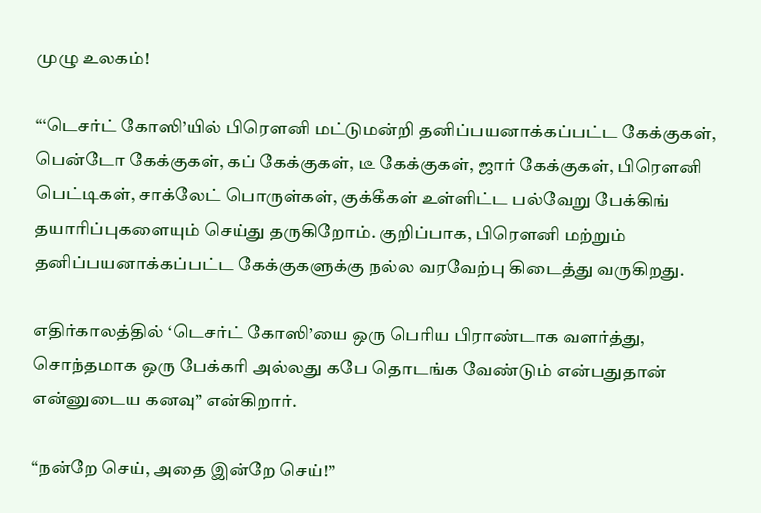முழு உலகம்!

“‘டெசர்ட் கோஸி’யில் பிரௌனி மட்டுமன்றி தனிப்பயனாக்கப்பட்ட கேக்குகள், பென்டோ கேக்குகள், கப் கேக்குகள், டீ கேக்குகள், ஜார் கேக்குகள், பிரௌனி பெட்டிகள், சாக்லேட் பொருள்கள், குக்கீகள் உள்ளிட்ட பல்வேறு பேக்கிங் தயாரிப்புகளையும் செய்து தருகிறோம். குறிப்பாக, பிரௌனி மற்றும் தனிப்பயனாக்கப்பட்ட கேக்குகளுக்கு நல்ல வரவேற்பு கிடைத்து வருகிறது.

எதிர்காலத்தில் ‘டெசர்ட் கோஸி’யை ஒரு பெரிய பிராண்டாக வளர்த்து, சொந்தமாக ஒரு பேக்கரி அல்லது கபே தொடங்க வேண்டும் என்பதுதான் என்னுடைய கனவு” என்கிறார்.

“நன்றே செய், அதை இன்றே செய்!”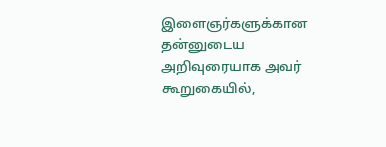இளைஞர்களுக்கான தன்னுடைய அறிவுரையாக அவர் கூறுகையில்,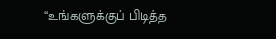“உங்களுக்குப் பிடித்த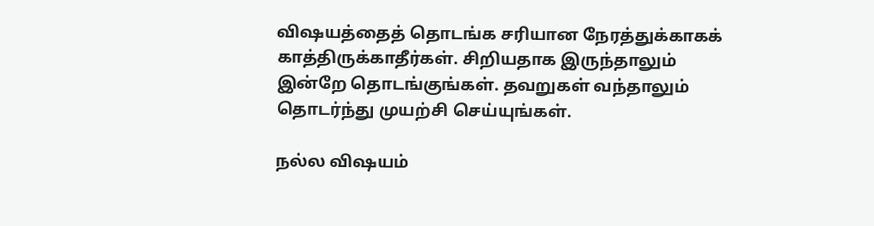விஷயத்தைத் தொடங்க சரியான நேரத்துக்காகக் காத்திருக்காதீர்கள். சிறியதாக இருந்தாலும் இன்றே தொடங்குங்கள். தவறுகள் வந்தாலும் தொடர்ந்து முயற்சி செய்யுங்கள்.

நல்ல விஷயம்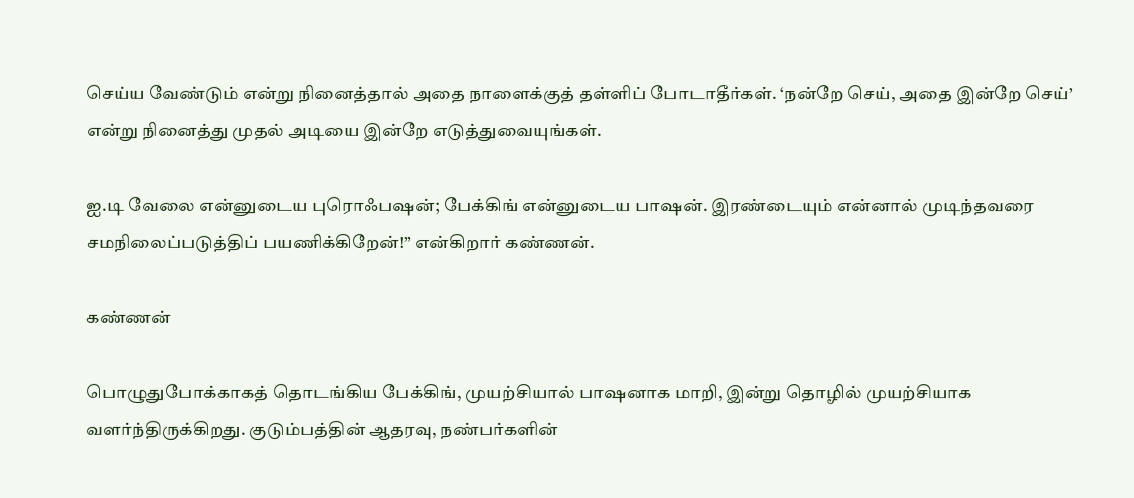செய்ய வேண்டும் என்று நினைத்தால் அதை நாளைக்குத் தள்ளிப் போடாதீர்கள். ‘நன்றே செய், அதை இன்றே செய்’ என்று நினைத்து முதல் அடியை இன்றே எடுத்துவையுங்கள்.

ஐ.டி வேலை என்னுடைய புரொஃபஷன்; பேக்கிங் என்னுடைய பாஷன். இரண்டையும் என்னால் முடிந்தவரை சமநிலைப்படுத்திப் பயணிக்கிறேன்!” என்கிறார் கண்ணன்.

கண்ணன்

பொழுதுபோக்காகத் தொடங்கிய பேக்கிங், முயற்சியால் பாஷனாக மாறி, இன்று தொழில் முயற்சியாக வளர்ந்திருக்கிறது. குடும்பத்தின் ஆதரவு, நண்பர்களின்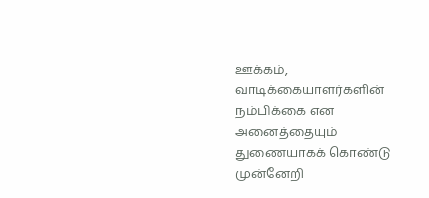ஊக்கம், வாடிக்கையாளர்களின் நம்பிக்கை என அனைத்தையும் துணையாகக் கொண்டு முன்னேறி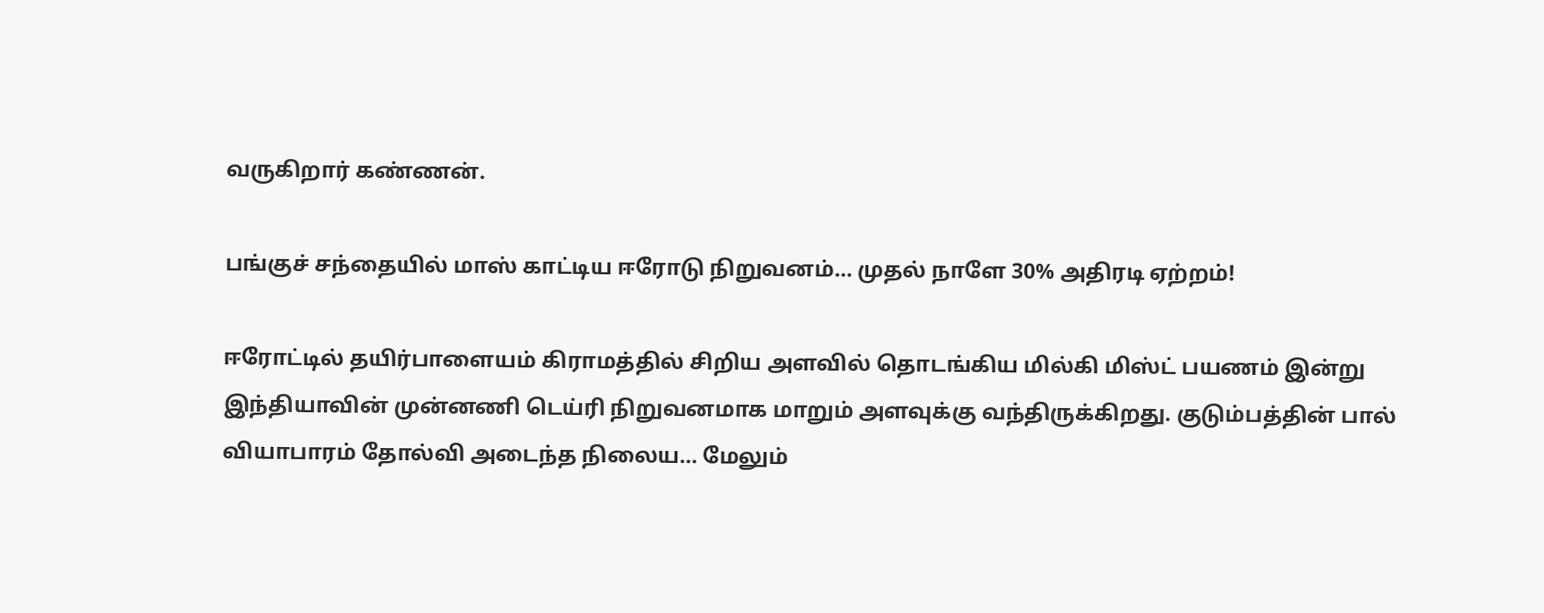வருகிறார் கண்ணன்.

பங்குச் சந்தையில் மாஸ் காட்டிய ஈரோடு நிறுவனம்... முதல் நாளே 30% அதிரடி ஏற்றம்!

ஈரோட்டில் தயிர்பாளையம் கிராமத்தில் சிறிய அளவில் தொடங்கிய மில்கி மிஸ்ட் பயணம் இன்று இந்தியாவின் முன்னணி டெய்ரி நிறுவனமாக மாறும் அளவுக்கு வந்திருக்கிறது. குடும்பத்தின் பால் வியாபாரம் தோல்வி அடைந்த நிலைய... மேலும்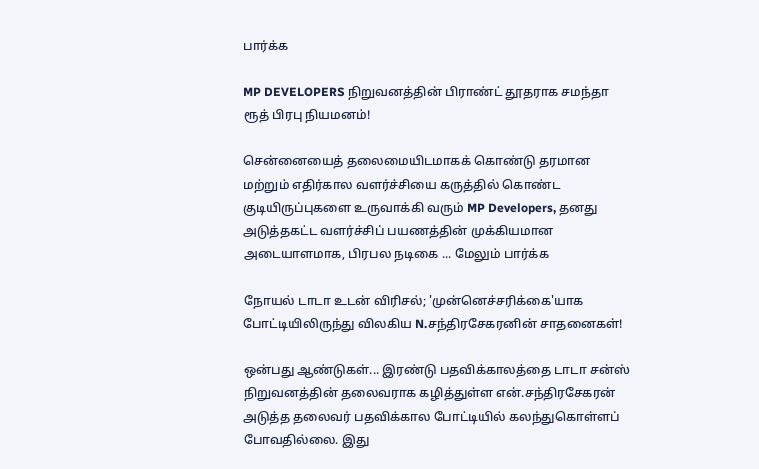பார்க்க

MP DEVELOPERS நிறுவனத்தின் பிராண்ட் தூதராக சமந்தா ரூத் பிரபு நியமனம்!

சென்னையைத் தலைமையிடமாகக் கொண்டு தரமான மற்றும் எதிர்கால வளர்ச்சியை கருத்தில் கொண்ட குடியிருப்புகளை உருவாக்கி வரும் MP Developers, தனது அடுத்தகட்ட வளர்ச்சிப் பயணத்தின் முக்கியமான அடையாளமாக, பிரபல நடிகை ... மேலும் பார்க்க

நோயல் டாடா உடன் விரிசல்; 'முன்னெச்சரிக்கை'யாக போட்டியிலிருந்து விலகிய N.சந்திரசேகரனின் சாதனைகள்!

ஒன்பது ஆண்டுகள்... இரண்டு பதவிக்காலத்தை டாடா சன்ஸ் நிறுவனத்தின் தலைவராக கழித்துள்ள என்.சந்திரசேகரன் அடுத்த தலைவர் பதவிக்கால போட்டியில் கலந்துகொள்ளப் போவதில்லை. இது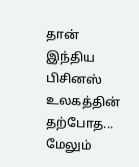தான் இந்திய பிசினஸ் உலகத்தின் தற்போத... மேலும்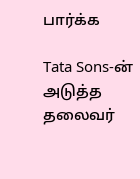பார்க்க

Tata Sons-ன் அடுத்த தலைவர்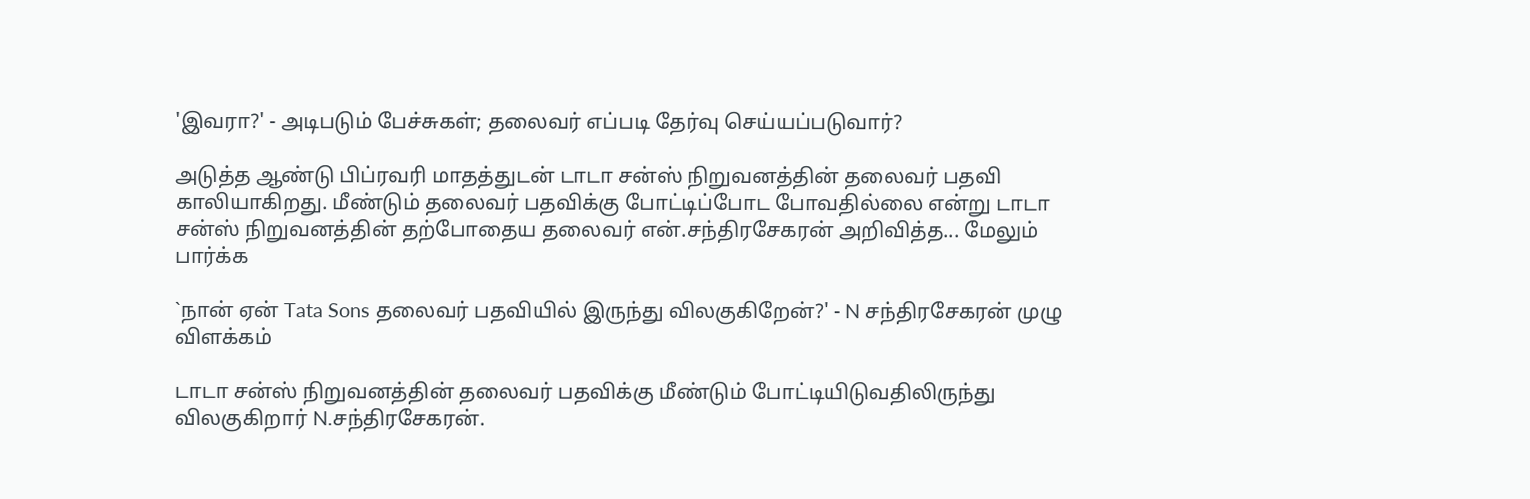'இவரா?' - அடிபடும் பேச்சுகள்; தலைவர் எப்படி தேர்வு செய்யப்படுவார்?

அடுத்த ஆண்டு பிப்ரவரி மாதத்துடன் டாடா சன்ஸ் நிறுவனத்தின் தலைவர் பதவி காலியாகிறது. மீண்டும் தலைவர் பதவிக்கு போட்டிப்போட போவதில்லை என்று டாடா சன்ஸ் நிறுவனத்தின் தற்போதைய தலைவர் என்.சந்திரசேகரன் அறிவித்த... மேலும் பார்க்க

`நான் ஏன் Tata Sons தலைவர் பதவியில் இருந்து விலகுகிறேன்?' - N சந்திரசேகரன் முழு விளக்கம்

டாடா சன்ஸ் நிறுவனத்தின் தலைவர் பதவிக்கு மீண்டும் போட்டியிடுவதிலிருந்து விலகுகிறார் N.சந்திரசேகரன்.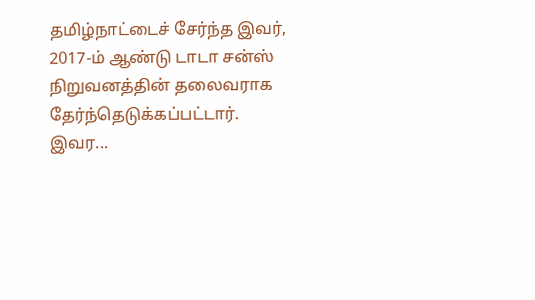தமிழ்நாட்டைச் சேர்ந்த இவர், 2017-ம் ஆண்டு டாடா சன்ஸ் நிறுவனத்தின் தலைவராக தேர்ந்தெடுக்கப்பட்டார். இவர...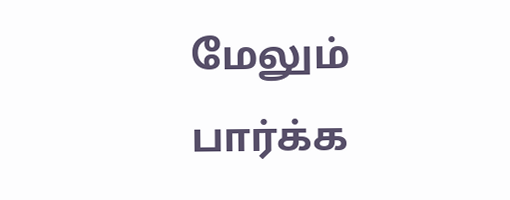மேலும் பார்க்க